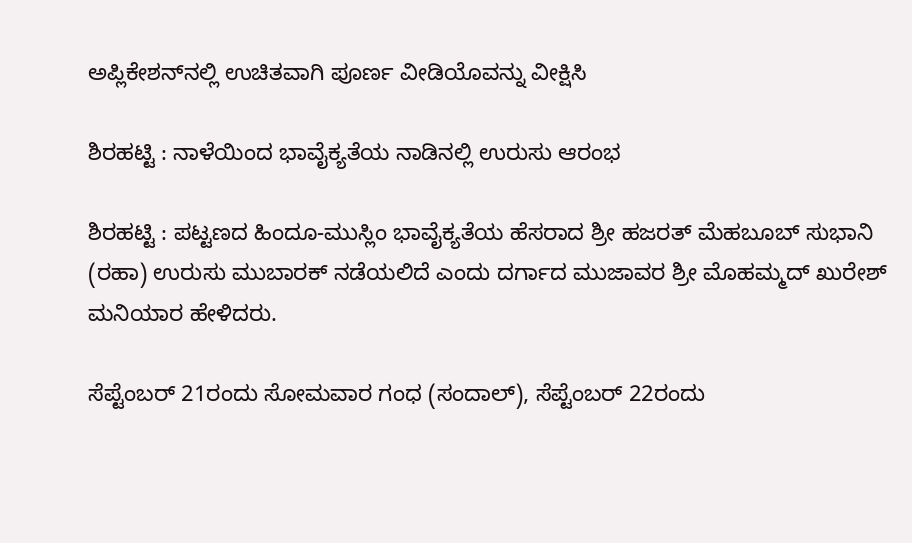ಅಪ್ಲಿಕೇಶನ್‌ನಲ್ಲಿ ಉಚಿತವಾಗಿ ಪೂರ್ಣ ವೀಡಿಯೊವನ್ನು ವೀಕ್ಷಿಸಿ

ಶಿರಹಟ್ಟಿ : ನಾಳೆಯಿಂದ ಭಾವೈಕ್ಯತೆಯ ನಾಡಿನಲ್ಲಿ ಉರುಸು ಆರಂಭ

ಶಿರಹಟ್ಟಿ : ಪಟ್ಟಣದ ಹಿಂದೂ-ಮುಸ್ಲಿಂ ಭಾವೈಕ್ಯತೆಯ ಹೆಸರಾದ ಶ್ರೀ ಹಜರತ್ ಮೆಹಬೂಬ್ ಸುಭಾನಿ (ರಹಾ) ಉರುಸು ಮುಬಾರಕ್ ನಡೆಯಲಿದೆ ಎಂದು ದರ್ಗಾದ ಮುಜಾವರ ಶ್ರೀ ಮೊಹಮ್ಮದ್ ಖುರೇಶ್ ಮನಿಯಾರ ಹೇಳಿದರು.

ಸೆಪ್ಟೆಂಬರ್ 21ರಂದು ಸೋಮವಾರ ಗಂಧ (ಸಂದಾಲ್), ಸೆಪ್ಟೆಂಬರ್ 22ರಂದು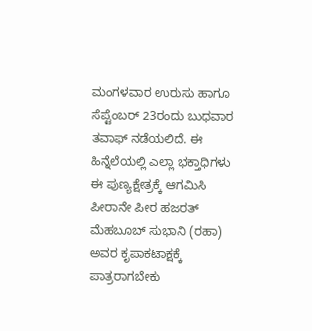ಮಂಗಳವಾರ ಉರುಸು ಹಾಗೂ ಸೆಪ್ಟೆಂಬರ್ 23ರಂದು ಬುಧವಾರ ತವಾಫ್ ನಡೆಯಲಿದೆ. ಈ ಹಿನ್ನೆಲೆಯಲ್ಲಿ ಎಲ್ಲಾ ಭಕ್ತಾಧಿಗಳು ಈ ಪುಣ್ಯಕ್ಷೇತ್ರಕ್ಕೆ ಆಗಮಿಸಿ ಪೀರಾನೇ ಪೀರ ಹಜರತ್ ಮೆಹಬೂಬ್ ಸುಭಾನಿ (ರಹಾ) ಅವರ ಕೃಪಾಕಟಾಕ್ಷಕ್ಕೆ ಪಾತ್ರರಾಗಬೇಕು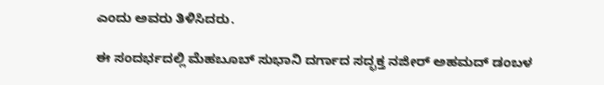ಎಂದು ಅವರು ತಿಳಿಸಿದರು.

ಈ ಸಂದರ್ಭದಲ್ಲಿ ಮೆಹಬೂಬ್ ಸುಭಾನಿ ದರ್ಗಾದ ಸದ್ಭಕ್ತ ನಜೀರ್ ಅಹಮದ್ ಡಂಬಳ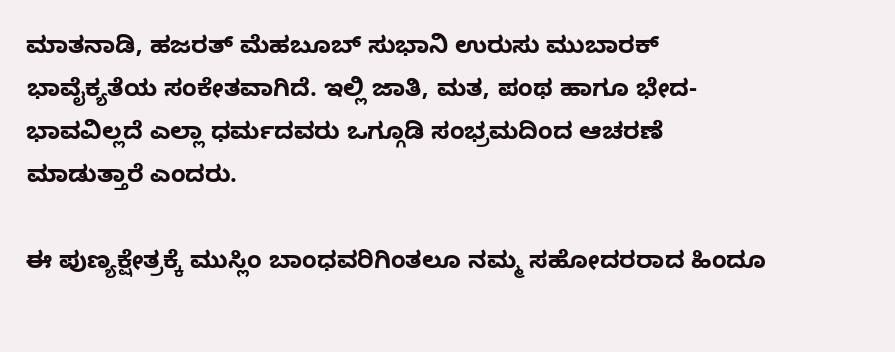ಮಾತನಾಡಿ, ಹಜರತ್ ಮೆಹಬೂಬ್ ಸುಭಾನಿ ಉರುಸು ಮುಬಾರಕ್ ಭಾವೈಕ್ಯತೆಯ ಸಂಕೇತವಾಗಿದೆ. ಇಲ್ಲಿ ಜಾತಿ, ಮತ, ಪಂಥ ಹಾಗೂ ಭೇದ-ಭಾವವಿಲ್ಲದೆ ಎಲ್ಲಾ ಧರ್ಮದವರು ಒಗ್ಗೂಡಿ ಸಂಭ್ರಮದಿಂದ ಆಚರಣೆ ಮಾಡುತ್ತಾರೆ ಎಂದರು.

ಈ ಪುಣ್ಯಕ್ಷೇತ್ರಕ್ಕೆ ಮುಸ್ಲಿಂ ಬಾಂಧವರಿಗಿಂತಲೂ ನಮ್ಮ ಸಹೋದರರಾದ ಹಿಂದೂ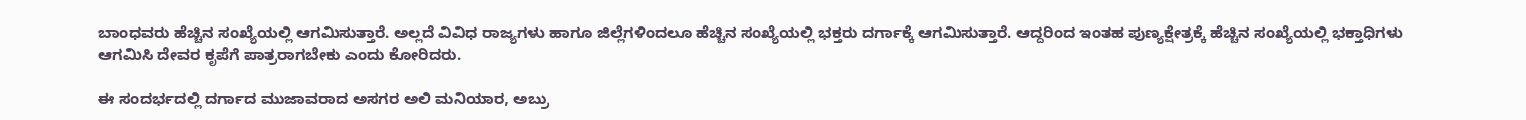ಬಾಂಧವರು ಹೆಚ್ಚಿನ ಸಂಖ್ಯೆಯಲ್ಲಿ ಆಗಮಿಸುತ್ತಾರೆ. ಅಲ್ಲದೆ ವಿವಿಧ ರಾಜ್ಯಗಳು ಹಾಗೂ ಜಿಲ್ಲೆಗಳಿಂದಲೂ ಹೆಚ್ಚಿನ ಸಂಖ್ಯೆಯಲ್ಲಿ ಭಕ್ತರು ದರ್ಗಾಕ್ಕೆ ಆಗಮಿಸುತ್ತಾರೆ. ಆದ್ದರಿಂದ ಇಂತಹ ಪುಣ್ಯಕ್ಷೇತ್ರಕ್ಕೆ ಹೆಚ್ಚಿನ ಸಂಖ್ಯೆಯಲ್ಲಿ ಭಕ್ತಾಧಿಗಳು ಆಗಮಿಸಿ ದೇವರ ಕೃಪೆಗೆ ಪಾತ್ರರಾಗಬೇಕು ಎಂದು ಕೋರಿದರು.

ಈ ಸಂದರ್ಭದಲ್ಲಿ ದರ್ಗಾದ ಮುಜಾವರಾದ ಅಸಗರ ಅಲಿ ಮನಿಯಾರ, ಅಬ್ರು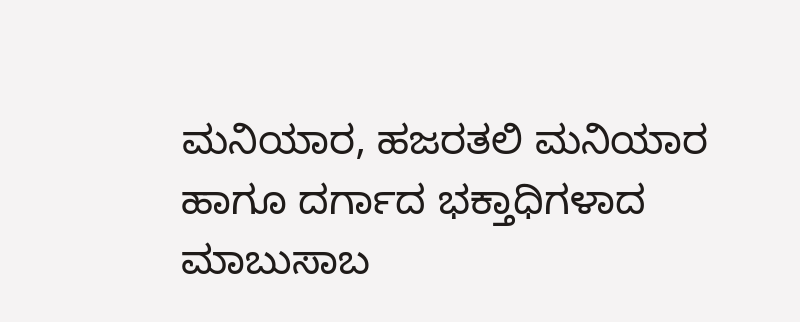ಮನಿಯಾರ, ಹಜರತಲಿ ಮನಿಯಾರ ಹಾಗೂ ದರ್ಗಾದ ಭಕ್ತಾಧಿಗಳಾದ ಮಾಬುಸಾಬ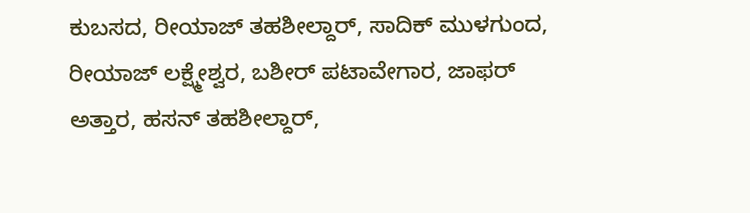ಕುಬಸದ, ರೀಯಾಜ್ ತಹಶೀಲ್ದಾರ್, ಸಾದಿಕ್ ಮುಳಗುಂದ, ರೀಯಾಜ್ ಲಕ್ಷ್ಮೇಶ್ವರ, ಬಶೀರ್ ಪಟಾವೇಗಾರ, ಜಾಫರ್ ಅತ್ತಾರ, ಹಸನ್ ತಹಶೀಲ್ದಾರ್,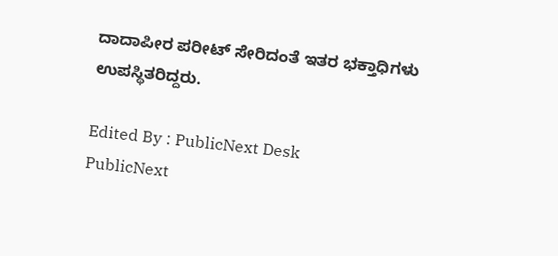ದಾದಾಪೀರ ಪರೀಟ್ ಸೇರಿದಂತೆ ಇತರ ಭಕ್ತಾಧಿಗಳು ಉಪಸ್ಥಿತರಿದ್ದರು.

Edited By : PublicNext Desk
PublicNext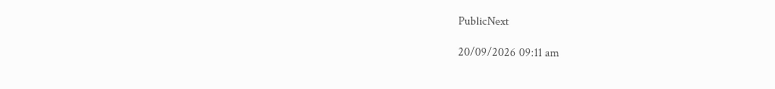PublicNext

20/09/2026 09:11 am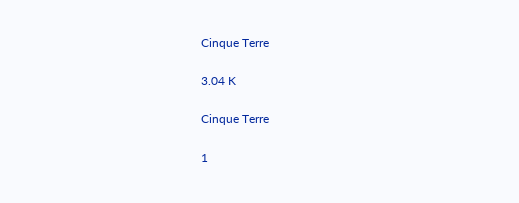Cinque Terre

3.04 K

Cinque Terre

1